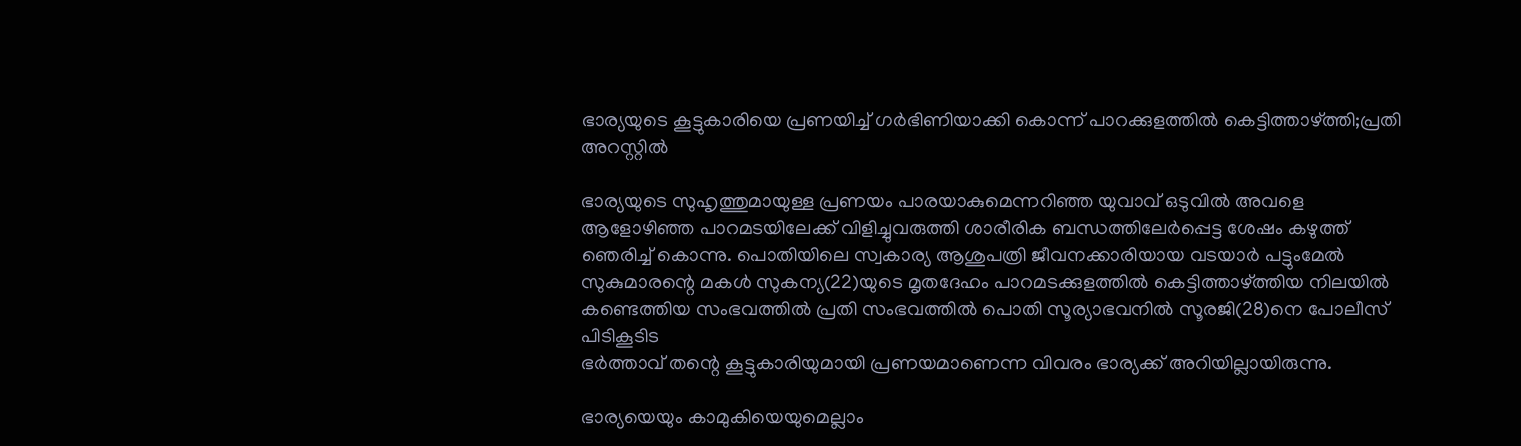ഭാര്യയുടെ കൂട്ടുകാരിയെ പ്രണയിച്ച് ഗര്‍ഭിണിയാക്കി കൊന്ന് പാറക്കുളത്തില്‍ കെട്ടിത്താഴ്ത്തി;പ്രതി അറസ്റ്റില്‍

ഭാര്യയുടെ സുഹൃത്തുമായുള്ള പ്രണയം പാരയാകുമെന്നറിഞ്ഞ യുവാവ് ഒടുവില്‍ അവളെ ആളോഴിഞ്ഞ പാറമടയിലേക്ക് വിളിച്ചുവരുത്തി ശാരീരിക ബന്ധത്തിലേര്‍പ്പെട്ട ശേഷം കഴുത്ത് ഞെരിച്ച് കൊന്നു. പൊതിയിലെ സ്വകാര്യ ആശുപത്രി ജീവനക്കാരിയായ വടയാര്‍ പട്ടുംമേല്‍ സുകുമാരന്റെ മകള്‍ സുകന്യ(22)യുടെ മൃതദേഹം പാറമടക്കുളത്തില്‍ കെട്ടിത്താഴ്ത്തിയ നിലയില്‍ കണ്ടെത്തിയ സംഭവത്തില്‍ പ്രതി സംഭവത്തില്‍ പൊതി സൂര്യാഭവനില്‍ സൂരജി(28)നെ പോലീസ് പിടികൂടിട
ഭര്‍ത്താവ് തന്റെ കൂട്ടുകാരിയുമായി പ്രണയമാണെന്ന വിവരം ഭാര്യക്ക് അറിയില്ലായിരുന്നു.

ഭാര്യയെയും കാമുകിയെയുമെല്ലാം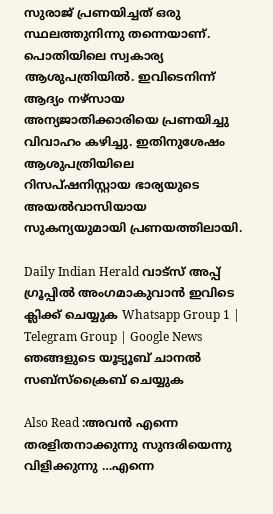സുരാജ് പ്രണയിച്ചത് ഒരു സ്ഥലത്തുനിന്നു തന്നെയാണ്. പൊതിയിലെ സ്വകാര്യ ആശുപത്രിയില്‍. ഇവിടെനിന്ന് ആദ്യം നഴ്‌സായ അന്യജാതിക്കാരിയെ പ്രണയിച്ചു വിവാഹം കഴിച്ചു. ഇതിനുശേഷം ആശുപത്രിയിലെ റിസപ്ഷനിസ്റ്റായ ഭാര്യയുടെ അയല്‍വാസിയായ സുകന്യയുമായി പ്രണയത്തിലായി.

Daily Indian Herald വാട്സ് അപ്പ് ഗ്രൂപ്പിൽ അംഗമാകുവാൻ ഇവിടെ ക്ലിക്ക് ചെയ്യുക Whatsapp Group 1 | Telegram Group | Google News ഞങ്ങളുടെ യൂട്യൂബ് ചാനൽ സബ്സ്ക്രൈബ് ചെയ്യുക

Also Read :അവന്‍ എന്നെ തരളിതനാക്കുന്നു സുന്ദരിയെന്നു വിളിക്കുന്നു …എന്നെ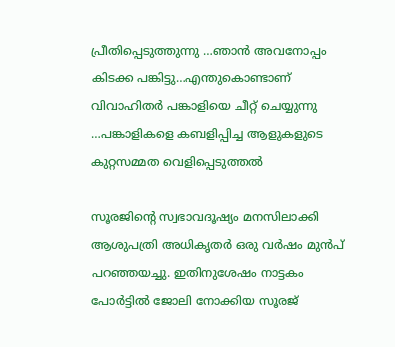പ്രീതിപ്പെടുത്തുന്നു …ഞാന്‍ അവനോപ്പം കിടക്ക പങ്കിട്ടു…എന്തുകൊണ്ടാണ് വിവാഹിതര്‍ പങ്കാളിയെ ചീറ്റ് ചെയ്യുന്നു …പങ്കാളികളെ കബളിപ്പിച്ച ആളുകളുടെ കുറ്റസമ്മത വെളിപ്പെടുത്തല്‍

സൂരജിന്റെ സ്വഭാവദൂഷ്യം മനസിലാക്കി ആശുപത്രി അധികൃതര്‍ ഒരു വര്‍ഷം മുന്‍പ് പറഞ്ഞയച്ചു. ഇതിനുശേഷം നാട്ടകം പോര്‍ട്ടില്‍ ജോലി നോക്കിയ സൂരജ്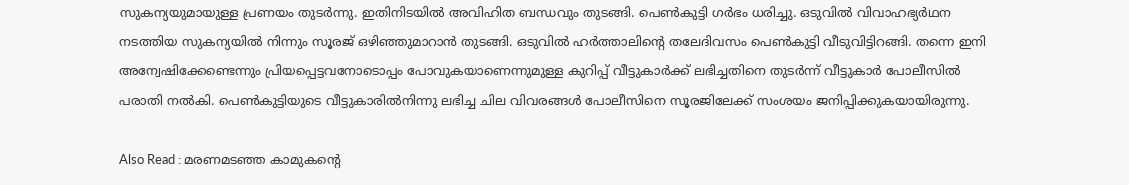സുകന്യയുമായുള്ള പ്രണയം തുടര്‍ന്നു. ഇതിനിടയില്‍ അവിഹിത ബന്ധവും തുടങ്ങി. പെണ്‍കുട്ടി ഗര്‍ഭം ധരിച്ചു. ഒടുവില്‍ വിവാഹഭ്യര്‍ഥന നടത്തിയ സുകന്യയില്‍ നിന്നും സൂരജ് ഒഴിഞ്ഞുമാറാന്‍ തുടങ്ങി. ഒടുവില്‍ ഹര്‍ത്താലിന്റെ തലേദിവസം പെണ്‍കുട്ടി വീടുവിട്ടിറങ്ങി. തന്നെ ഇനി അന്വേഷിക്കേണ്ടെന്നും പ്രിയപ്പെട്ടവനോടൊപ്പം പോവുകയാണെന്നുമുള്ള കുറിപ്പ് വീട്ടുകാര്‍ക്ക് ലഭിച്ചതിനെ തുടര്‍ന്ന് വീട്ടുകാര്‍ പോലീസില്‍ പരാതി നല്‍കി. പെണ്‍കുട്ടിയുടെ വീട്ടുകാരില്‍നിന്നു ലഭിച്ച ചില വിവരങ്ങള്‍ പോലീസിനെ സൂരജിലേക്ക് സംശയം ജനിപ്പിക്കുകയായിരുന്നു.

Also Read : മരണമടഞ്ഞ കാമുകന്റെ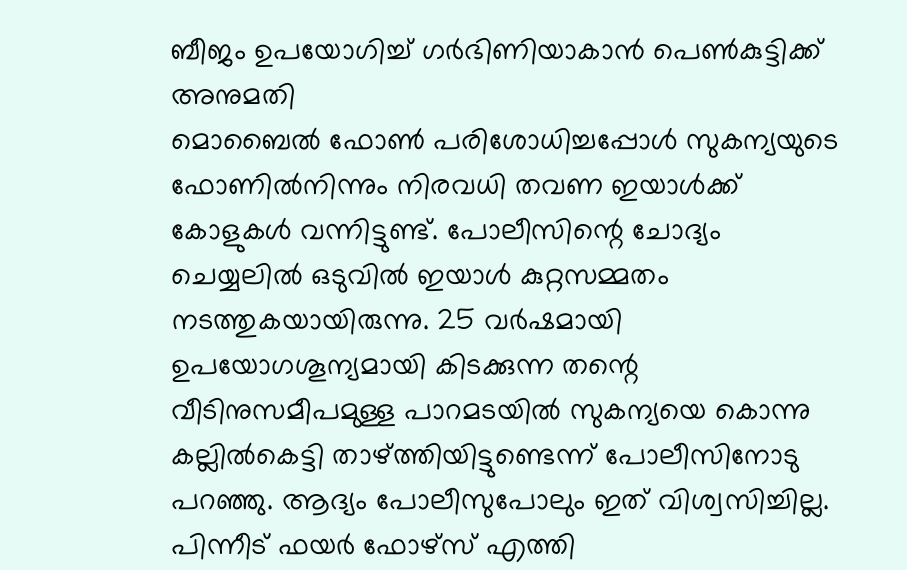ബീജം ഉപയോഗിച്ച് ഗര്‍ഭിണിയാകാന്‍ പെണ്‍കുട്ടിക്ക് അനുമതി
മൊബൈല്‍ ഫോണ്‍ പരിശോധിച്ചപ്പോള്‍ സുകന്യയുടെ ഫോണില്‍നിന്നും നിരവധി തവണ ഇയാള്‍ക്ക് കോളുകള്‍ വന്നിട്ടുണ്ട്. പോലീസിന്റെ ചോദ്യം ചെയ്യലില്‍ ഒടുവില്‍ ഇയാള്‍ കുറ്റസമ്മതം നടത്തുകയായിരുന്നു. 25 വര്‍ഷമായി ഉപയോഗശൂന്യമായി കിടക്കുന്ന തന്റെ വീടിനുസമീപമുള്ള പാറമടയില്‍ സുകന്യയെ കൊന്നു കല്ലില്‍കെട്ടി താഴ്ത്തിയിട്ടുണ്ടെന്ന് പോലീസിനോടു പറഞ്ഞു. ആദ്യം പോലീസുപോലും ഇത് വിശ്വസിച്ചില്ല. പിന്നീട് ഫയര്‍ ഫോഴ്‌സ് എത്തി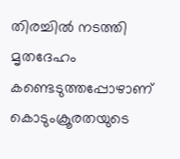തിരച്ചില്‍ നടത്തി മൃതദേഹം കണ്ടെടുത്തപ്പോഴാണ് കൊടുംക്രൂരതയുടെ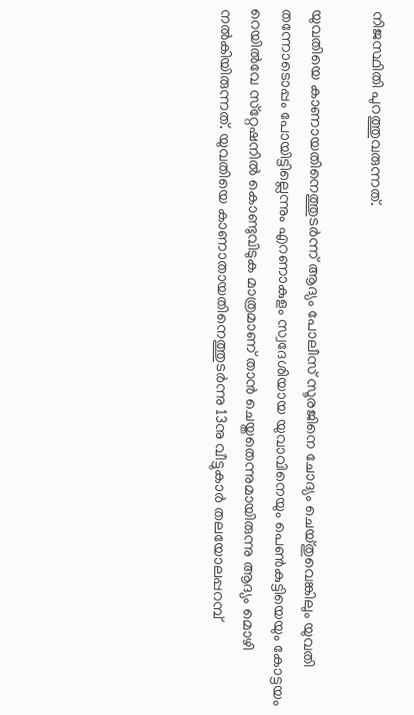നിജസ്ഥിതി പുറത്തുവരുന്നത്.

യുവതിയെ കാണായതിനെത്തുടര്‍ന്ന് ആദ്യം പോലീസ് സൂരജിനെ ചോദ്യം ചെയ്തുവെങ്കിലും യുവതി തന്നോടൊപ്പം പോയിട്ടില്ലെന്നും എറണാകുളം സ്വദേശിയായ യുവാവിനെയും പെണ്‍കുട്ടിയെയും കോട്ടയം റെയില്‍വേ സ്‌റ്റേഷനില്‍ കൊണ്ടുവിടുക മാത്രമാണ് താന്‍ ചെയ്തതെന്നുമായിരുന്നു ആദ്യം മൊഴി നല്‍കിയിരുന്നത്. യുവതിയെ കാണാതായതിനെത്തുടര്‍ന്നു 13നു വീട്ടുകാര്‍ തലയോലപ്പറമ്പ്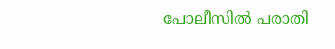പോലീസില്‍ പരാതി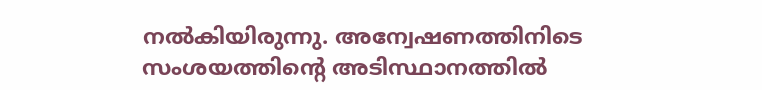നല്‍കിയിരുന്നു. അന്വേഷണത്തിനിടെ സംശയത്തിന്റെ അടിസ്ഥാനത്തില്‍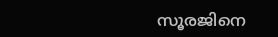സൂരജിനെ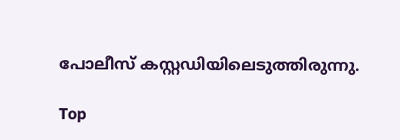പോലീസ് കസ്റ്റഡിയിലെടുത്തിരുന്നു.

Top